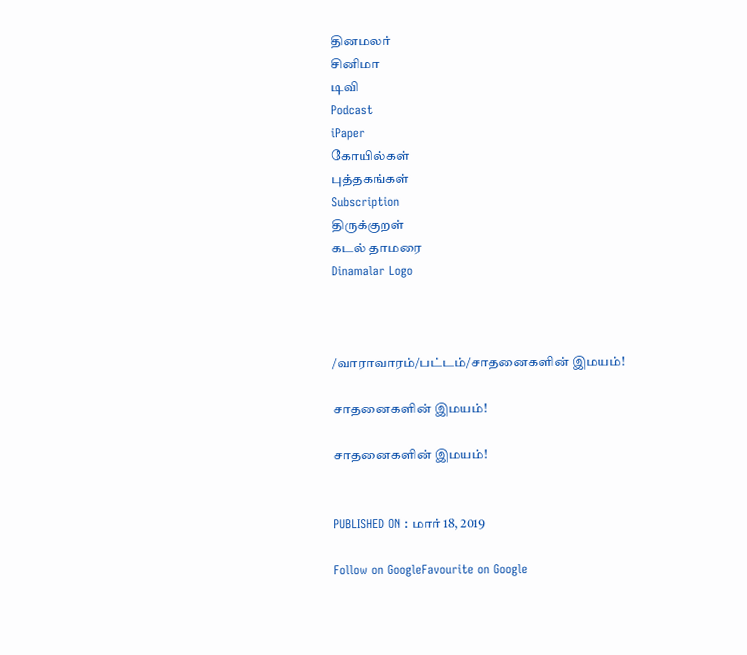தினமலர்
சினிமா
டிவி
Podcast
iPaper
கோயில்கள்
புத்தகங்கள்
Subscription
திருக்குறள்
கடல் தாமரை
Dinamalar Logo



/வாராவாரம்/பட்டம்/சாதனைகளின் இமயம்!

சாதனைகளின் இமயம்!

சாதனைகளின் இமயம்!


PUBLISHED ON : மார் 18, 2019

Follow on GoogleFavourite on Google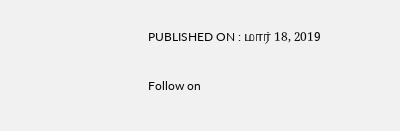PUBLISHED ON : மார் 18, 2019


Follow on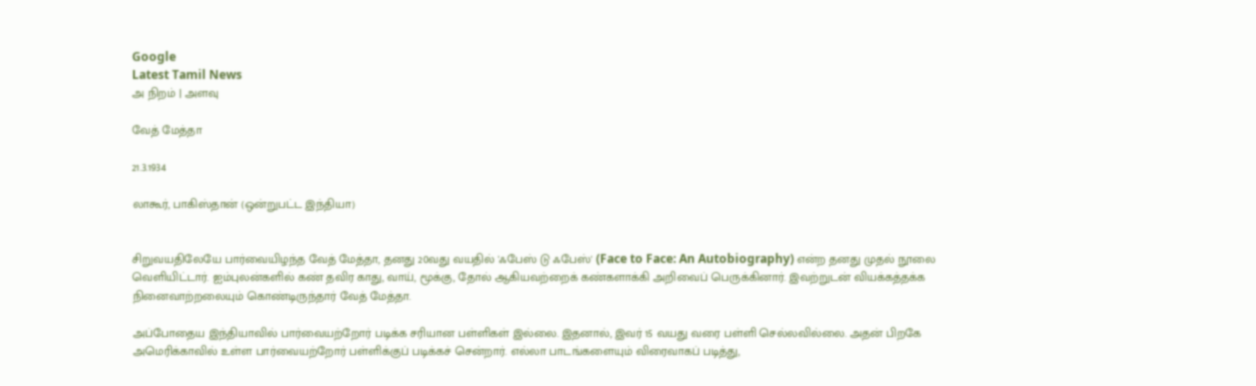Google
Latest Tamil News
அ நிறம் | அளவு

வேத் மேத்தா

21.3.1934

லாகூர், பாகிஸ்தான் (ஒன்றுபட்ட இந்தியா)


சிறுவயதிலேயே பார்வையிழந்த வேத் மேத்தா, தனது 20வது வயதில் 'ஃபேஸ் டு ஃபேஸ்' (Face to Face: An Autobiography) என்ற தனது முதல் நூலை வெளியிட்டார். ஐம்புலன்களில் கண் தவிர காது, வாய், மூக்கு, தோல் ஆகியவற்றைக் கண்களாக்கி அறிவைப் பெருக்கினார். இவற்றுடன் வியக்கத்தக்க நினைவாற்றலையும் கொண்டிருந்தார் வேத் மேத்தா.

அப்போதைய இந்தியாவில் பார்வையற்றோர் படிக்க சரியான பள்ளிகள் இல்லை. இதனால், இவர் 15 வயது வரை பள்ளி செல்லவில்லை. அதன் பிறகே அமெரிக்காவில் உள்ள பார்வையற்றோர் பள்ளிக்குப் படிக்கச் சென்றார். எல்லா பாடங்களையும் விரைவாகப் படித்து,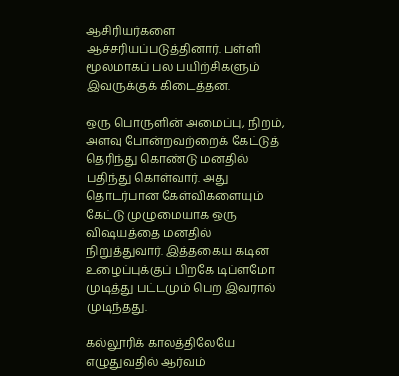ஆசிரியர்களை ஆச்சரியப்படுத்தினார். பள்ளி மூலமாகப் பல பயிற்சிகளும் இவருக்குக் கிடைத்தன.

ஒரு பொருளின் அமைப்பு, நிறம், அளவு போன்றவற்றைக் கேட்டுத் தெரிந்து கொண்டு மனதில் பதிந்து கொள்வார். அது தொடர்பான கேள்விகளையும் கேட்டு முழுமையாக ஒரு விஷயத்தை மனதில் நிறுத்துவார். இத்தகைய கடின உழைப்புக்குப் பிறகே டிப்ளமோ முடித்து பட்டமும் பெற இவரால் முடிந்தது.

கல்லூரிக் காலத்திலேயே எழுதுவதில் ஆர்வம்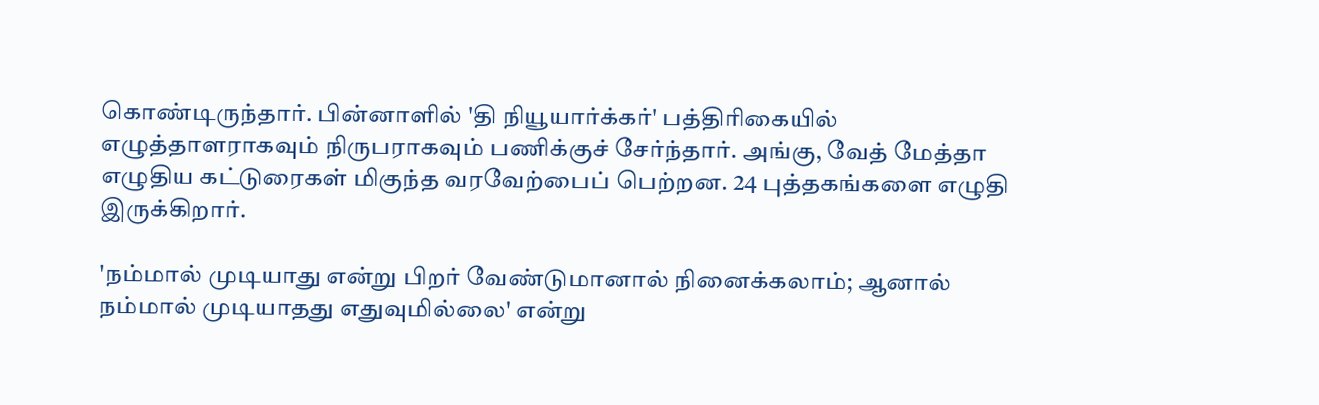கொண்டிருந்தார். பின்னாளில் 'தி நியூயார்க்கர்' பத்திரிகையில் எழுத்தாளராகவும் நிருபராகவும் பணிக்குச் சேர்ந்தார். அங்கு, வேத் மேத்தா எழுதிய கட்டுரைகள் மிகுந்த வரவேற்பைப் பெற்றன. 24 புத்தகங்களை எழுதி இருக்கிறார்.

'நம்மால் முடியாது என்று பிறர் வேண்டுமானால் நினைக்கலாம்; ஆனால் நம்மால் முடியாதது எதுவுமில்லை' என்று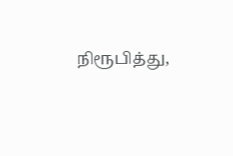நிரூபித்து,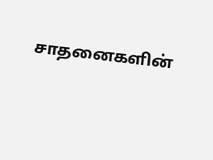சாதனைகளின்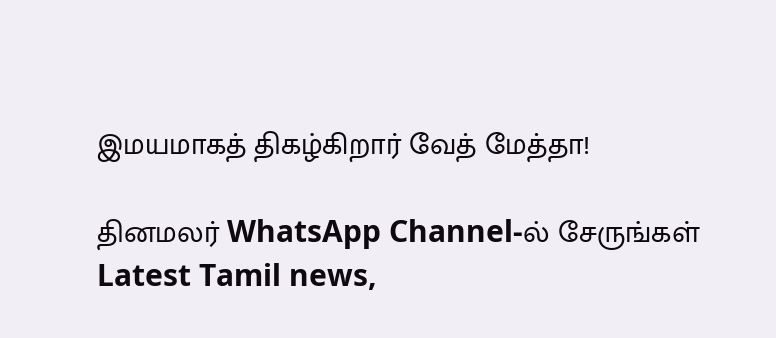இமயமாகத் திகழ்கிறார் வேத் மேத்தா!

தினமலர் WhatsApp Channel-ல் சேருங்கள்
Latest Tamil news,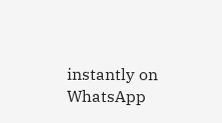instantly on WhatsApp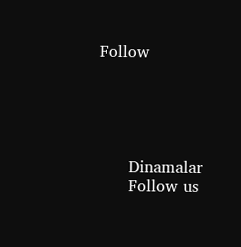Follow





      Dinamalar
      Follow us